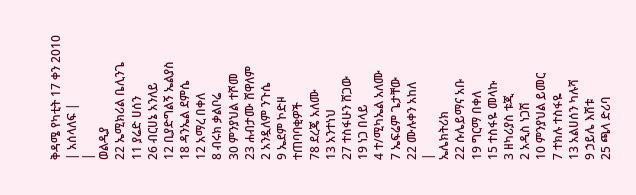ቅዳሜ የካቲት 17 ቀን 2010
| አሰላለፍ |
|
ወልዲያ
22 ኤሚክሪል ቤሊንጌ
11 ያሬድ ሀሰን
26 ብርሀኔ አንለይ
12 ቢያድግልኝ ኤልያስ
18 ዳንኤል ደምሴ
12 አማረ በቀለ
8 ብሩክ ቃልቦሬ
30 ምንያህል ተሾመ
23 ሐብታሙ ሸዋለም
2 አንዷለም ንጉሴ
9 ኤደም ኮድዞ
ተጠባባቂዎች
78 ደረጄ አለሙ
13 አንተነህ
27 ተስፋሁን ሸጋው
19 ነጋ በላይ
4 ተ/ሚካኤል አለሙ
7 ኤፍሬም ጌታቸው
22 ሙሉቀን አከለ
|
ኤሌክትሪክ
22 ሱሌይማና አቡ
19 ግርማ በቀለ
15 ተስፋዬ መላኩ
3 ዘካሪያስ ቱጂ
2 አዲስ ነጋሽ
10 ምንያህል ይመር
7 ተክሉ ተስፋዬ
13 አልሀሰን ካሉሻ
9 ኃይሌ እሸቱ
25 ጫላ ድሪባ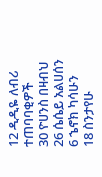12 ዲዲዬ ለብሪ
ተጠባባቂዎች
30 ዮሀንስ በዛብህ
26 ሴሴይ አልሀሰን
6 ኄኖክ ካሳሁን
18 ስንታየሁ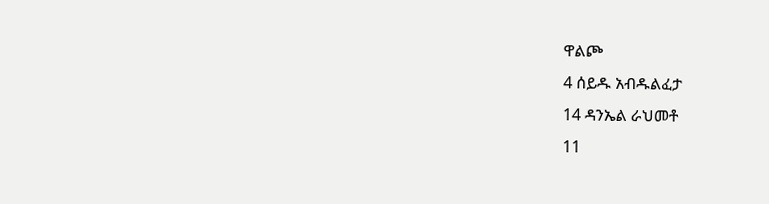ዋልጮ
4 ሰይዱ አብዱልፈታ
14 ዳንኤል ራህመቶ
11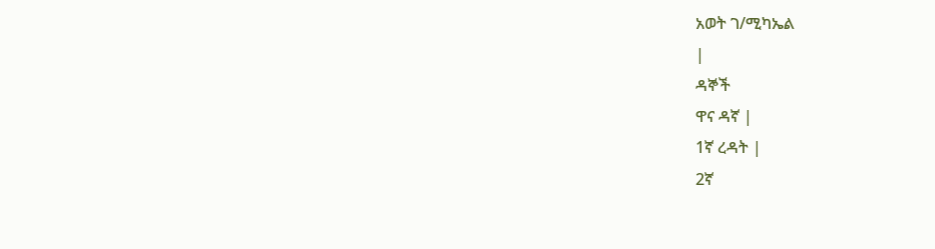አወት ገ/ሚካኤል
|
ዳኞች
ዋና ዳኛ |
1ኛ ረዳት |
2ኛ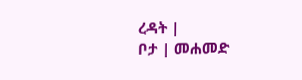ረዳት |
ቦታ | መሐመድ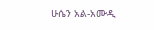ሁሴን አል-አሙዲ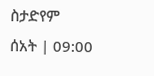ስታድየም
ሰአት | 09:00